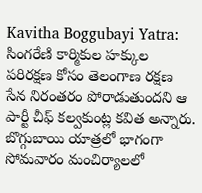Kavitha Boggubayi Yatra: సింగరేణి కార్మికుల హక్కుల పరిరక్షణ కోసం తెలంగాణ రక్షణ సేన నిరంతరం పోరాడుతుందని ఆ పార్టీ చీఫ్ కల్వకుంట్ల కవిత అన్నారు. బొగ్గుబాయి యాత్రలో భాగంగా సోమవారం మంచిర్యాలలో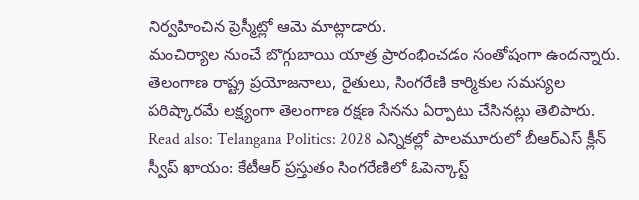నిర్వహించిన ప్రెస్మీట్లో ఆమె మాట్లాడారు.
మంచిర్యాల నుంచే బొగ్గుబాయి యాత్ర ప్రారంభించడం సంతోషంగా ఉందన్నారు. తెలంగాణ రాష్ట్ర ప్రయోజనాలు, రైతులు, సింగరేణి కార్మికుల సమస్యల పరిష్కారమే లక్ష్యంగా తెలంగాణ రక్షణ సేనను ఏర్పాటు చేసినట్లు తెలిపారు. Read also: Telangana Politics: 2028 ఎన్నికల్లో పాలమూరులో బీఆర్ఎస్ క్లీన్ స్వీప్ ఖాయం: కేటీఆర్ ప్రస్తుతం సింగరేణిలో ఓపెన్కాస్ట్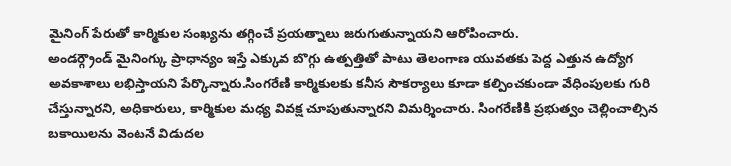మైనింగ్ పేరుతో కార్మికుల సంఖ్యను తగ్గించే ప్రయత్నాలు జరుగుతున్నాయని ఆరోపించారు.
అండర్గ్రౌండ్ మైనింగ్కు ప్రాధాన్యం ఇస్తే ఎక్కువ బొగ్గు ఉత్పత్తితో పాటు తెలంగాణ యువతకు పెద్ద ఎత్తున ఉద్యోగ అవకాశాలు లభిస్తాయని పేర్కొన్నారు.సింగరేణి కార్మికులకు కనీస సౌకర్యాలు కూడా కల్పించకుండా వేధింపులకు గురి చేస్తున్నారని, అధికారులు, కార్మికుల మధ్య వివక్ష చూపుతున్నారని విమర్శించారు. సింగరేణికి ప్రభుత్వం చెల్లించాల్సిన బకాయిలను వెంటనే విడుదల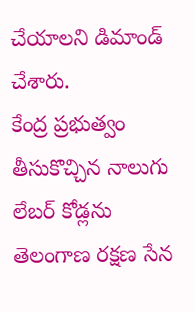చేయాలని డిమాండ్ చేశారు.
కేంద్ర ప్రభుత్వం తీసుకొచ్చిన నాలుగు లేబర్ కోడ్లను తెలంగాణ రక్షణ సేన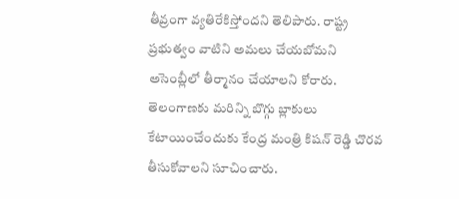తీవ్రంగా వ్యతిరేకిస్తోందని తెలిపారు. రాష్ట్ర ప్రభుత్వం వాటిని అమలు చేయబోమని అసెంబ్లీలో తీర్మానం చేయాలని కోరారు. తెలంగాణకు మరిన్ని బొగ్గు బ్లాకులు కేటాయించేందుకు కేంద్ర మంత్రి కిషన్ రెడ్డి చొరవ తీసుకోవాలని సూచించారు.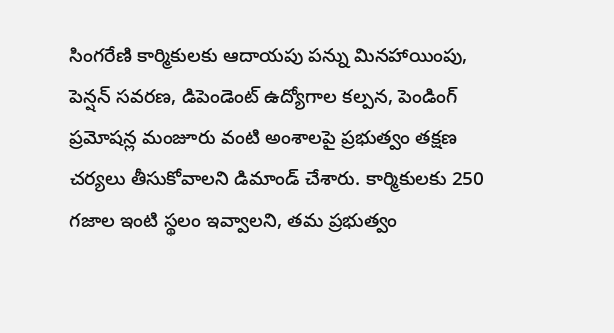సింగరేణి కార్మికులకు ఆదాయపు పన్ను మినహాయింపు, పెన్షన్ సవరణ, డిపెండెంట్ ఉద్యోగాల కల్పన, పెండింగ్ ప్రమోషన్ల మంజూరు వంటి అంశాలపై ప్రభుత్వం తక్షణ చర్యలు తీసుకోవాలని డిమాండ్ చేశారు. కార్మికులకు 250 గజాల ఇంటి స్థలం ఇవ్వాలని, తమ ప్రభుత్వం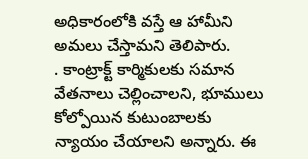అధికారంలోకి వస్తే ఆ హామీని అమలు చేస్తామని తెలిపారు.
. కాంట్రాక్ట్ కార్మికులకు సమాన వేతనాలు చెల్లించాలని, భూములు కోల్పోయిన కుటుంబాలకు న్యాయం చేయాలని అన్నారు. ఈ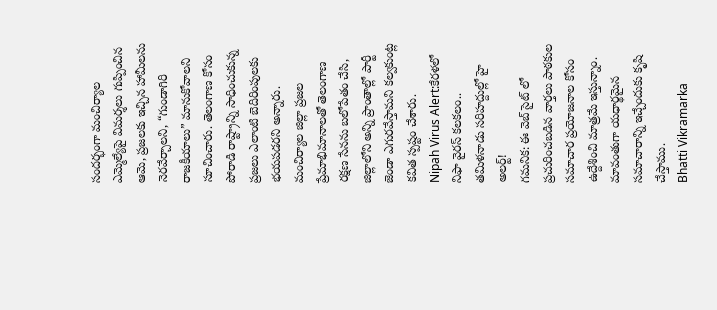సందర్భంగా మంచిర్యాల ఎమ్మెల్యేపై విమర్శలు గుప్పించిన ఆమె, ప్రజలకు ఇచ్చిన హామీలను నెరవేర్చాలని, “గుండాగిరి రాజకీయాలు” మానుకోవాలని సూచించారు. తెలంగాణ కోసం పోరాడి రాష్ట్రాన్ని సాధించుకున్న ప్రజలు ఎలాంటి బెదిరింపులకు భయపడరని అన్నారు. మంచిర్యాల జిల్లా ప్రజల ప్రేమాభిమానాలతో తెలంగాణ రక్షణ సేనను బలోపేతం చేసి, జిల్లాలోని అన్ని ప్రాంతాల్లో పార్టీ జెండా ఎగురవేస్తామని కల్వకుంట్ల కవిత స్పష్టం చేశారు.
Nipah Virus Alert:కేరళలో నిఫా వైరస్ కలకలం.. తమిళనాడు సరిహద్దుల్లో హై అలర్ట్!
గమనిక: ఈ వెబ్ సైట్ లో ప్రచురించబడిన వార్తలు పాఠకుల సమాచార ప్రయోజనాల కోసం ఉద్దేశించి మాత్రమే ఇస్తున్నాం. మావంతుగా యధార్థమైన సమాచారాన్ని ఇచ్చేందుకు కృషి చేస్తాము.
Bhatti Vikramarka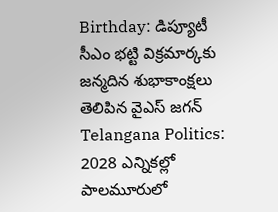Birthday: డిప్యూటీ సీఎం భట్టి విక్రమార్కకు జన్మదిన శుభాకాంక్షలు తెలిపిన వైఎస్ జగన్
Telangana Politics: 2028 ఎన్నికల్లో పాలమూరులో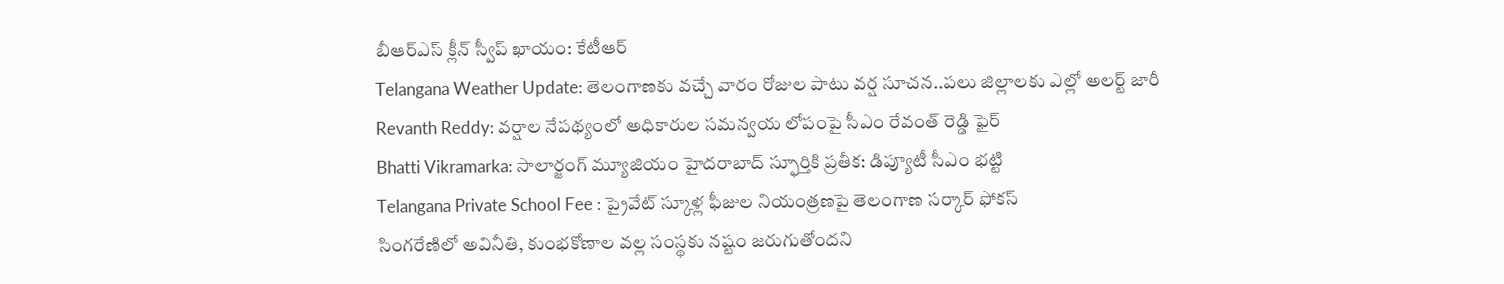బీఆర్ఎస్ క్లీన్ స్వీప్ ఖాయం: కేటీఆర్
Telangana Weather Update: తెలంగాణకు వచ్చే వారం రోజుల పాటు వర్ష సూచన..పలు జిల్లాలకు ఎల్లో అలర్ట్ జారీ
Revanth Reddy: వర్షాల నేపథ్యంలో అధికారుల సమన్వయ లోపంపై సీఎం రేవంత్ రెడ్డి ఫైర్
Bhatti Vikramarka: సాలార్జంగ్ మ్యూజియం హైదరాబాద్ స్ఫూర్తికి ప్రతీక: డిప్యూటీ సీఎం భట్టి
Telangana Private School Fee : ప్రైవేట్ స్కూళ్ల ఫీజుల నియంత్రణపై తెలంగాణ సర్కార్ ఫోకస్
సింగరేణిలో అవినీతి, కుంభకోణాల వల్ల సంస్థకు నష్టం జరుగుతోందని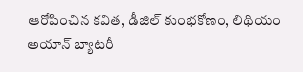ఆరోపించిన కవిత, డీజిల్ కుంభకోణం, లిథియం అయాన్ బ్యాటరీ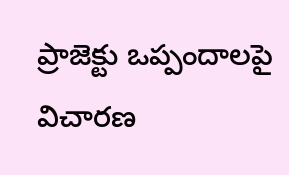ప్రాజెక్టు ఒప్పందాలపై విచారణ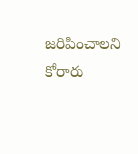జరిపించాలని కోరారు